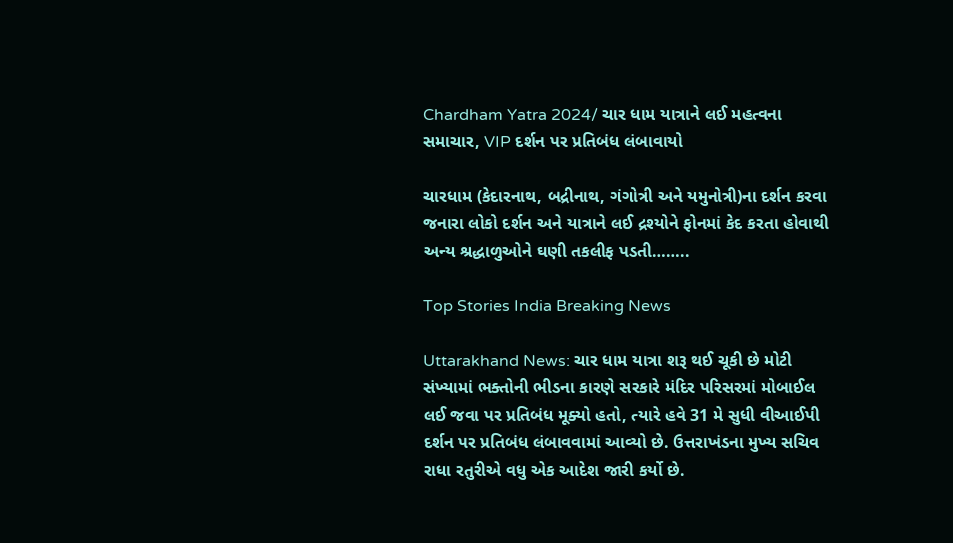Chardham Yatra 2024/ ચાર ધામ યાત્રાને લઈ મહત્વના સમાચાર, VIP દર્શન પર પ્રતિબંધ લંબાવાયો

ચારધામ (કેદારનાથ, બદ્રીનાથ, ગંગોત્રી અને યમુનોત્રી)ના દર્શન કરવા જનારા લોકો દર્શન અને યાત્રાને લઈ દ્રશ્યોને ફોનમાં કેદ કરતા હોવાથી અન્ય શ્રદ્ધાળુઓને ઘણી તકલીફ પડતી……..

Top Stories India Breaking News

Uttarakhand News: ચાર ધામ યાત્રા શરૂ થઈ ચૂકી છે મોટી સંખ્યામાં ભક્તોની ભીડના કારણે સરકારે મંદિર પરિસરમાં મોબાઈલ લઈ જવા પર પ્રતિબંધ મૂક્યો હતો, ત્યારે હવે 31 મે સુધી વીઆઈપી દર્શન પર પ્રતિબંધ લંબાવવામાં આવ્યો છે. ઉત્તરાખંડના મુખ્ય સચિવ રાધા રતુરીએ વધુ એક આદેશ જારી કર્યો છે.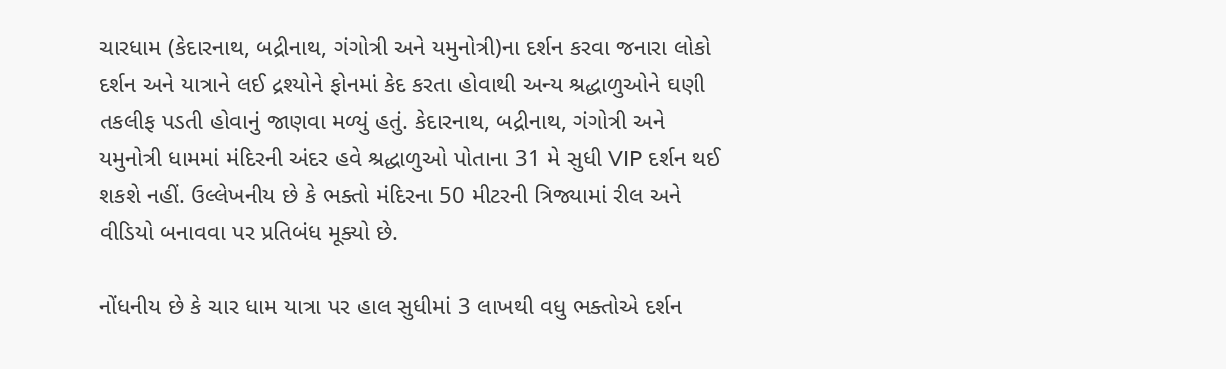ચારધામ (કેદારનાથ, બદ્રીનાથ, ગંગોત્રી અને યમુનોત્રી)ના દર્શન કરવા જનારા લોકો દર્શન અને યાત્રાને લઈ દ્રશ્યોને ફોનમાં કેદ કરતા હોવાથી અન્ય શ્રદ્ધાળુઓને ઘણી તકલીફ પડતી હોવાનું જાણવા મળ્યું હતું. કેદારનાથ, બદ્રીનાથ, ગંગોત્રી અને યમુનોત્રી ધામમાં મંદિરની અંદર હવે શ્રદ્ધાળુઓ પોતાના 31 મે સુધી VIP દર્શન થઈ શકશે નહીં. ઉલ્લેખનીય છે કે ભક્તો મંદિરના 50 મીટરની ત્રિજ્યામાં રીલ અને વીડિયો બનાવવા પર પ્રતિબંધ મૂક્યો છે.

નોંધનીય છે કે ચાર ધામ યાત્રા પર હાલ સુધીમાં 3 લાખથી વધુ ભક્તોએ દર્શન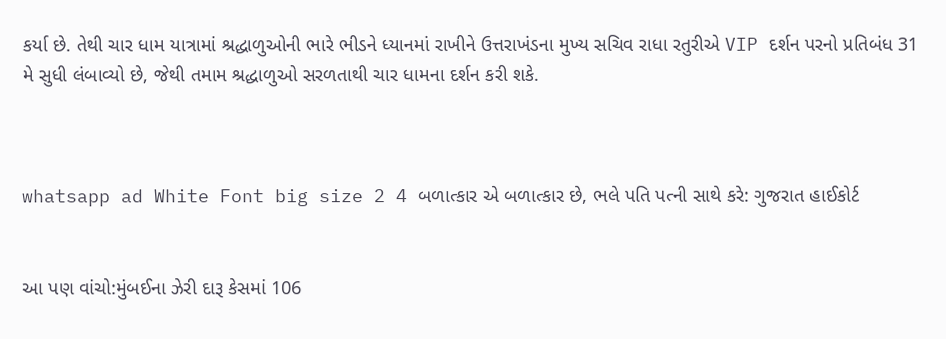કર્યા છે. તેથી ચાર ધામ યાત્રામાં શ્રદ્ધાળુઓની ભારે ભીડને ધ્યાનમાં રાખીને ઉત્તરાખંડના મુખ્ય સચિવ રાધા રતુરીએ VIP દર્શન પરનો પ્રતિબંધ 31 મે સુધી લંબાવ્યો છે, જેથી તમામ શ્રદ્ધાળુઓ સરળતાથી ચાર ધામના દર્શન કરી શકે.



whatsapp ad White Font big size 2 4 બળાત્કાર એ બળાત્કાર છે, ભલે પતિ પત્ની સાથે કરે: ગુજરાત હાઈકોર્ટ


આ પણ વાંચો:મુંબઈના ઝેરી દારૂ કેસમાં 106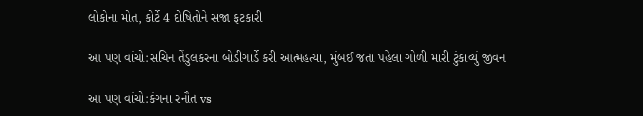લોકોના મોત, કોર્ટે 4 દોષિતોને સજા ફટકારી

આ પણ વાંચો:સચિન તેંડુલકરના બોડીગાર્ડે કરી આત્મહત્યા, મુંબઈ જતા પહેલા ગોળી મારી ટુંકાવ્યું જીવન

આ પણ વાંચો:કંગના રનૌત vs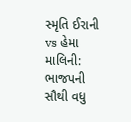સ્મૃતિ ઈરાની vs હેમા માલિની: ભાજપની સૌથી વધુ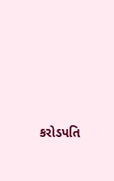કરોડપતિ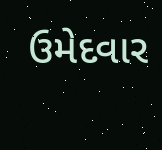ઉમેદવાર